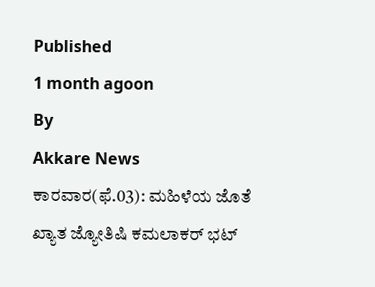Published
1 month agoon
By
Akkare News
ಕಾರವಾರ(ಫೆ.03): ಮಹಿಳೆಯ ಜೊತೆ ಖ್ಯಾತ ಜ್ಯೋತಿಷಿ ಕಮಲಾಕರ್ ಭಟ್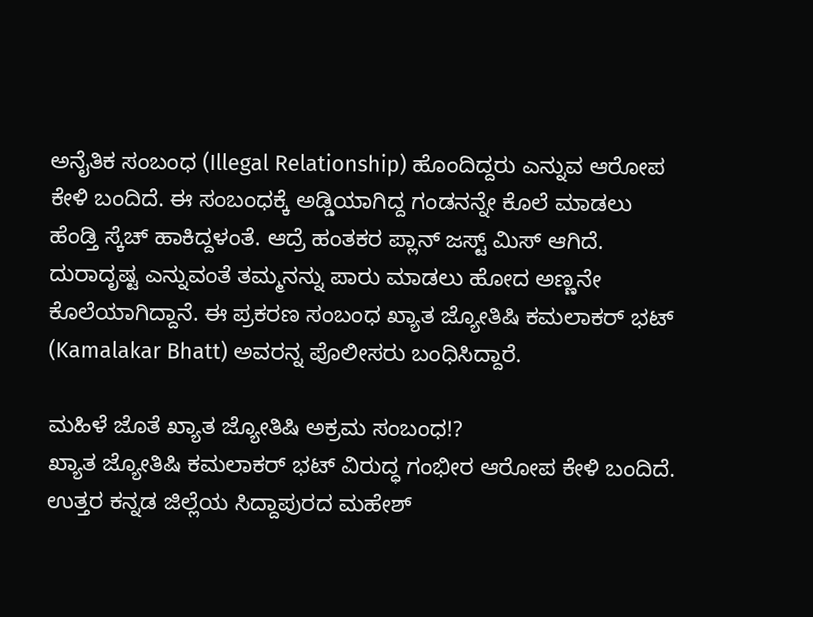ಅನೈತಿಕ ಸಂಬಂಧ (Illegal Relationship) ಹೊಂದಿದ್ದರು ಎನ್ನುವ ಆರೋಪ ಕೇಳಿ ಬಂದಿದೆ. ಈ ಸಂಬಂಧಕ್ಕೆ ಅಡ್ಡಿಯಾಗಿದ್ದ ಗಂಡನನ್ನೇ ಕೊಲೆ ಮಾಡಲು ಹೆಂಡ್ತಿ ಸ್ಕೆಚ್ ಹಾಕಿದ್ದಳಂತೆ. ಆದ್ರೆ ಹಂತಕರ ಪ್ಲಾನ್ ಜಸ್ಟ್ ಮಿಸ್ ಆಗಿದೆ.
ದುರಾದೃಷ್ಟ ಎನ್ನುವಂತೆ ತಮ್ಮನನ್ನು ಪಾರು ಮಾಡಲು ಹೋದ ಅಣ್ಣನೇ ಕೊಲೆಯಾಗಿದ್ದಾನೆ. ಈ ಪ್ರಕರಣ ಸಂಬಂಧ ಖ್ಯಾತ ಜ್ಯೋತಿಷಿ ಕಮಲಾಕರ್ ಭಟ್ (Kamalakar Bhatt) ಅವರನ್ನ ಪೊಲೀಸರು ಬಂಧಿಸಿದ್ದಾರೆ.

ಮಹಿಳೆ ಜೊತೆ ಖ್ಯಾತ ಜ್ಯೋತಿಷಿ ಅಕ್ರಮ ಸಂಬಂಧ!?
ಖ್ಯಾತ ಜ್ಯೋತಿಷಿ ಕಮಲಾಕರ್ ಭಟ್ ವಿರುದ್ಧ ಗಂಭೀರ ಆರೋಪ ಕೇಳಿ ಬಂದಿದೆ. ಉತ್ತರ ಕನ್ನಡ ಜಿಲ್ಲೆಯ ಸಿದ್ದಾಪುರದ ಮಹೇಶ್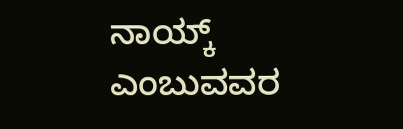ನಾಯ್ಕ್ ಎಂಬುವವರ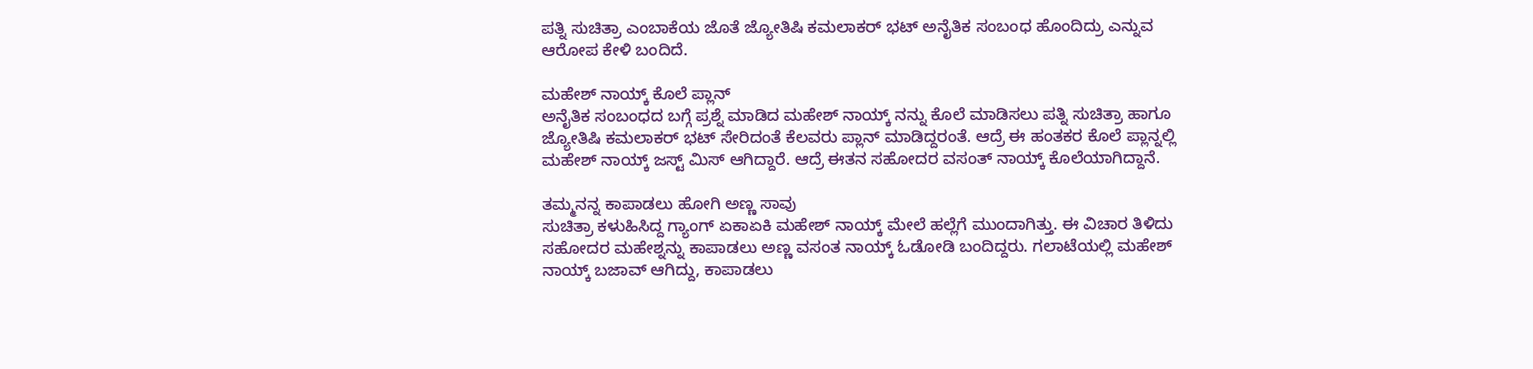ಪತ್ನಿ ಸುಚಿತ್ರಾ ಎಂಬಾಕೆಯ ಜೊತೆ ಜ್ಯೋತಿಷಿ ಕಮಲಾಕರ್ ಭಟ್ ಅನೈತಿಕ ಸಂಬಂಧ ಹೊಂದಿದ್ರು ಎನ್ನುವ ಆರೋಪ ಕೇಳಿ ಬಂದಿದೆ.

ಮಹೇಶ್ ನಾಯ್ಕ್ ಕೊಲೆ ಪ್ಲಾನ್
ಅನೈತಿಕ ಸಂಬಂಧದ ಬಗ್ಗೆ ಪ್ರಶ್ನೆ ಮಾಡಿದ ಮಹೇಶ್ ನಾಯ್ಕ್ ನನ್ನು ಕೊಲೆ ಮಾಡಿಸಲು ಪತ್ನಿ ಸುಚಿತ್ರಾ ಹಾಗೂ ಜ್ಯೋತಿಷಿ ಕಮಲಾಕರ್ ಭಟ್ ಸೇರಿದಂತೆ ಕೆಲವರು ಪ್ಲಾನ್ ಮಾಡಿದ್ದರಂತೆ. ಆದ್ರೆ ಈ ಹಂತಕರ ಕೊಲೆ ಪ್ಲಾನ್ನಲ್ಲಿ ಮಹೇಶ್ ನಾಯ್ಕ್ ಜಸ್ಟ್ ಮಿಸ್ ಆಗಿದ್ದಾರೆ. ಆದ್ರೆ ಈತನ ಸಹೋದರ ವಸಂತ್ ನಾಯ್ಕ್ ಕೊಲೆಯಾಗಿದ್ದಾನೆ.

ತಮ್ಮನನ್ನ ಕಾಪಾಡಲು ಹೋಗಿ ಅಣ್ಣ ಸಾವು
ಸುಚಿತ್ರಾ ಕಳುಹಿಸಿದ್ದ ಗ್ಯಾಂಗ್ ಏಕಾಏಕಿ ಮಹೇಶ್ ನಾಯ್ಕ್ ಮೇಲೆ ಹಲ್ಲೆಗೆ ಮುಂದಾಗಿತ್ತು. ಈ ವಿಚಾರ ತಿಳಿದು ಸಹೋದರ ಮಹೇಶ್ನನ್ನು ಕಾಪಾಡಲು ಅಣ್ಣ ವಸಂತ ನಾಯ್ಕ್ ಓಡೋಡಿ ಬಂದಿದ್ದರು. ಗಲಾಟೆಯಲ್ಲಿ ಮಹೇಶ್ ನಾಯ್ಕ್ ಬಜಾವ್ ಆಗಿದ್ದು, ಕಾಪಾಡಲು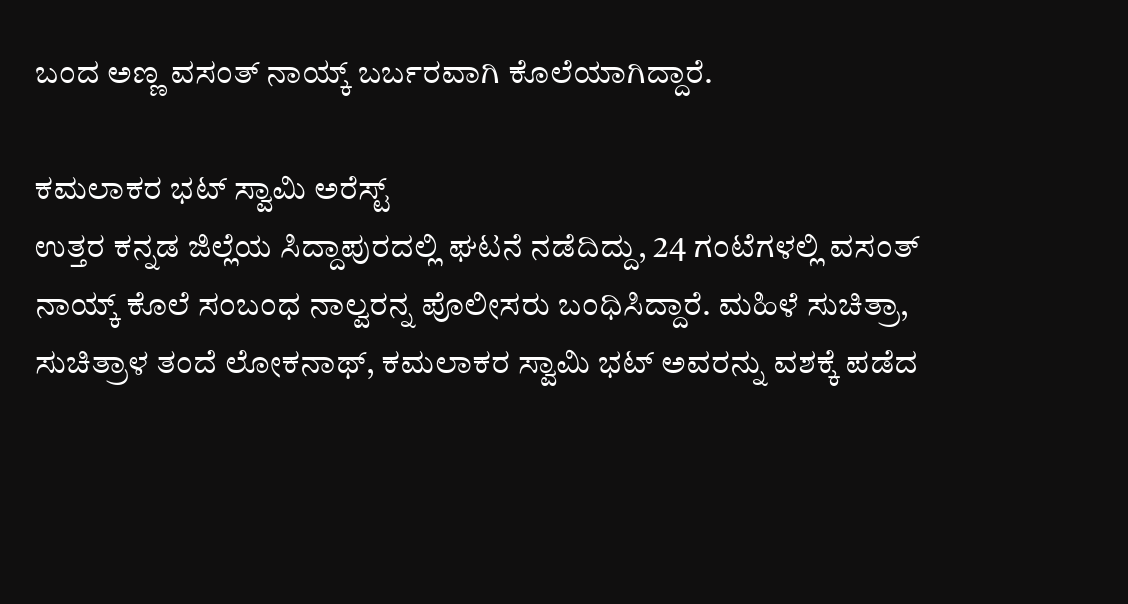ಬಂದ ಅಣ್ಣ ವಸಂತ್ ನಾಯ್ಕ್ ಬರ್ಬರವಾಗಿ ಕೊಲೆಯಾಗಿದ್ದಾರೆ.

ಕಮಲಾಕರ ಭಟ್ ಸ್ವಾಮಿ ಅರೆಸ್ಟ್
ಉತ್ತರ ಕನ್ನಡ ಜಿಲ್ಲೆಯ ಸಿದ್ದಾಪುರದಲ್ಲಿ ಘಟನೆ ನಡೆದಿದ್ದು, 24 ಗಂಟೆಗಳಲ್ಲಿ ವಸಂತ್ ನಾಯ್ಕ್ ಕೊಲೆ ಸಂಬಂಧ ನಾಲ್ವರನ್ನ ಪೊಲೀಸರು ಬಂಧಿಸಿದ್ದಾರೆ. ಮಹಿಳೆ ಸುಚಿತ್ರಾ, ಸುಚಿತ್ರಾಳ ತಂದೆ ಲೋಕನಾಥ್, ಕಮಲಾಕರ ಸ್ವಾಮಿ ಭಟ್ ಅವರನ್ನು ವಶಕ್ಕೆ ಪಡೆದ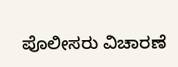ಪೊಲೀಸರು ವಿಚಾರಣೆ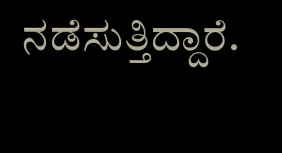ನಡೆಸುತ್ತಿದ್ದಾರೆ.